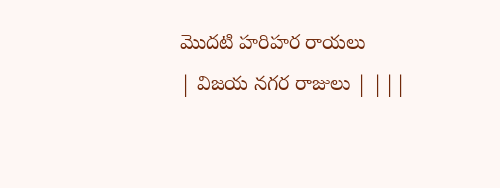మొదటి హరిహర రాయలు
| విజయ నగర రాజులు | |||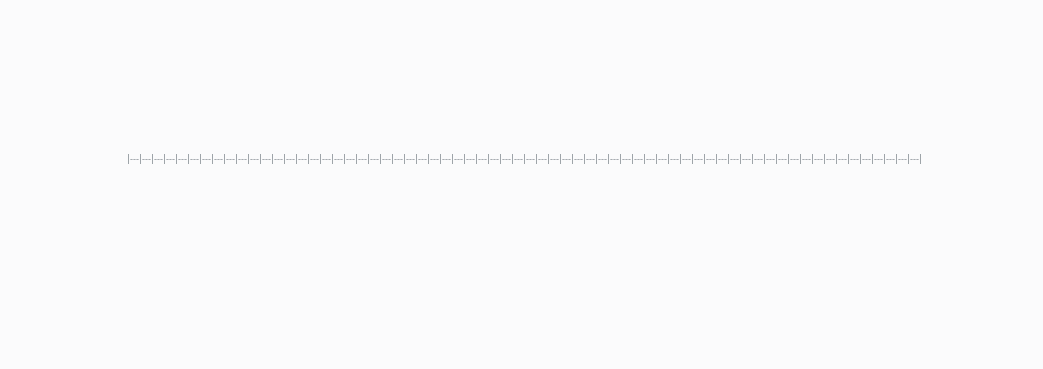|---|---|---|---|---|---|---|---|---|---|---|---|---|---|---|---|---|---|---|---|---|---|---|---|---|---|---|---|---|---|---|---|---|---|---|---|---|---|---|---|---|---|---|---|---|---|---|---|---|---|---|---|---|---|---|---|---|---|---|---|---|---|---|---|---|---|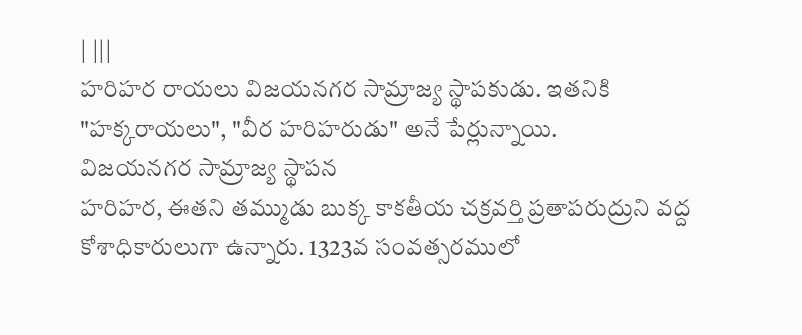| |||
హరిహర రాయలు విజయనగర సామ్రాజ్య స్థాపకుడు. ఇతనికి "హక్కరాయలు", "వీర హరిహరుడు" అనే పేర్లున్నాయి.
విజయనగర సామ్రాజ్య స్థాపన
హరిహర, ఈతని తమ్ముడు బుక్క కాకతీయ చక్రవర్తి ప్రతాపరుద్రుని వద్ద కోశాధికారులుగా ఉన్నారు. 1323వ సంవత్సరములో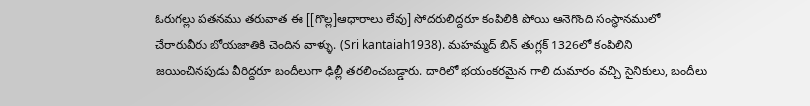ఓరుగల్లు పతనము తరువాత ఈ [[గొల్ల]ఆధారాలు లేవు] సోదరులిద్దరూ కంపిలికి పోయి ఆనెగొంది సంస్థానములో చేరారువీరు బోయజాతికి చెందిన వాళ్ళు. (Sri kantaiah1938). మహమ్మద్ బిన్ తుగ్లక్ 1326లో కంపిలిని జయించినపుడు వీరిద్దరూ బందీలుగా ఢిల్లీ తరలించబడ్డారు. దారిలో భయంకరమైన గాలి దుమారం వచ్చి సైనికులు, బందీలు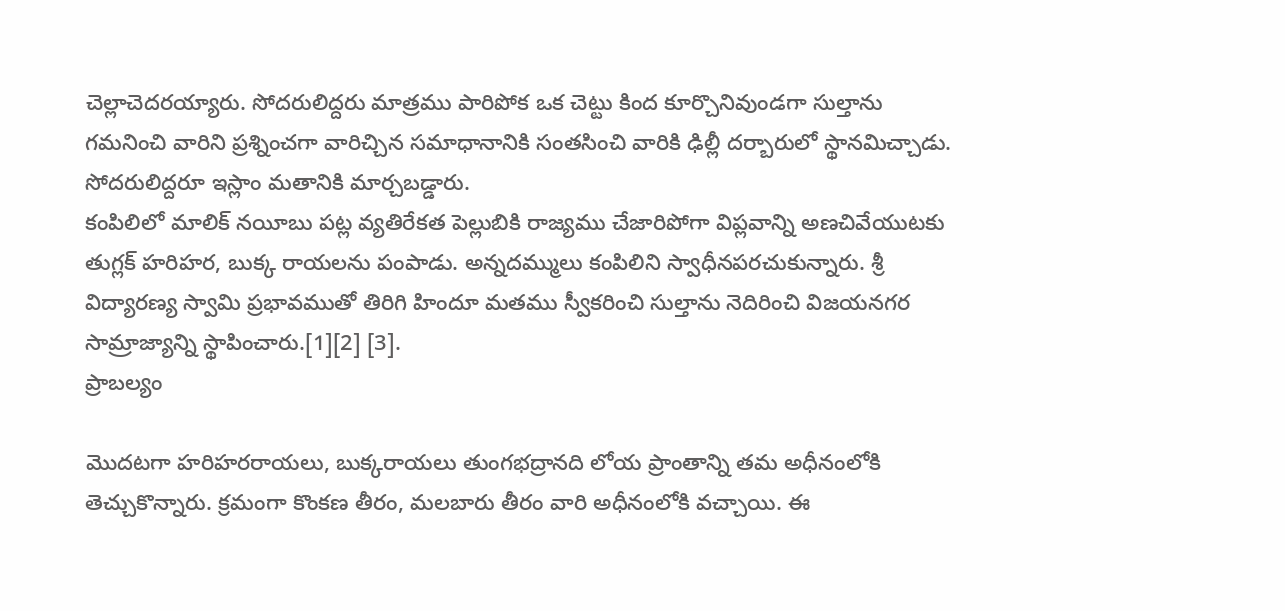చెల్లాచెదరయ్యారు. సోదరులిద్దరు మాత్రము పారిపోక ఒక చెట్టు కింద కూర్చొనివుండగా సుల్తాను గమనించి వారిని ప్రశ్నించగా వారిచ్చిన సమాధానానికి సంతసించి వారికి ఢిల్లీ దర్బారులో స్థానమిచ్చాడు. సోదరులిద్దరూ ఇస్లాం మతానికి మార్చబడ్డారు.
కంపిలిలో మాలిక్ నయీబు పట్ల వ్యతిరేకత పెల్లుబికి రాజ్యము చేజారిపోగా విప్లవాన్ని అణచివేయుటకు తుగ్లక్ హరిహర, బుక్క రాయలను పంపాడు. అన్నదమ్ములు కంపిలిని స్వాధీనపరచుకున్నారు. శ్రీ విద్యారణ్య స్వామి ప్రభావముతో తిరిగి హిందూ మతము స్వీకరించి సుల్తాను నెదిరించి విజయనగర సామ్రాజ్యాన్ని స్థాపించారు.[1][2] [3].
ప్రాబల్యం

మొదటగా హరిహరరాయలు, బుక్కరాయలు తుంగభద్రానది లోయ ప్రాంతాన్ని తమ అధీనంలోకి తెచ్చుకొన్నారు. క్రమంగా కొంకణ తీరం, మలబారు తీరం వారి అధీనంలోకి వచ్చాయి. ఈ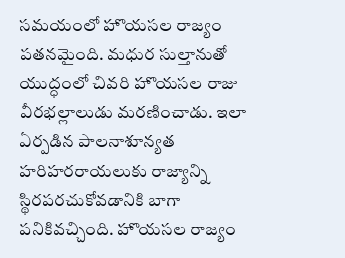సమయంలో హొయసల రాజ్యం పతనమైంది. మధుర సుల్తానుతో యుద్ధంలో చివరి హొయసల రాజు వీరభల్లాలుడు మరణించాడు. ఇలా ఏర్పడిన పాలనాశూన్యత హరిహరరాయలుకు రాజ్యాన్ని స్థిరపరచుకోవడానికి బాగా పనికివచ్చింది. హొయసల రాజ్యం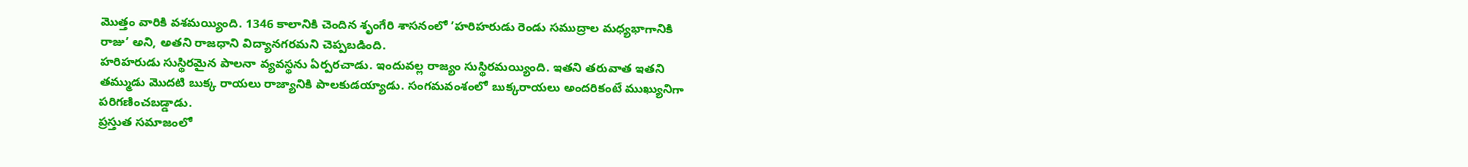మొత్తం వారికి వశమయ్యింది. 1346 కాలానికి చెందిన శృంగేరి శాసనంలో ’హరిహరుడు రెండు సముద్రాల మధ్యభాగానికి రాజు’ అని, అతని రాజధాని విద్యానగరమని చెప్పబడింది.
హరిహరుడు సుస్థిరమైన పాలనా వ్యవస్థను ఏర్పరచాడు. ఇందువల్ల రాజ్యం సుస్థిరమయ్యింది. ఇతని తరువాత ఇతని తమ్ముడు మొదటి బుక్క రాయలు రాజ్యానికి పాలకుడయ్యాడు. సంగమవంశంలో బుక్కరాయలు అందరికంటే ముఖ్యునిగా పరిగణించబడ్డాడు.
ప్రస్తుత సమాజంలో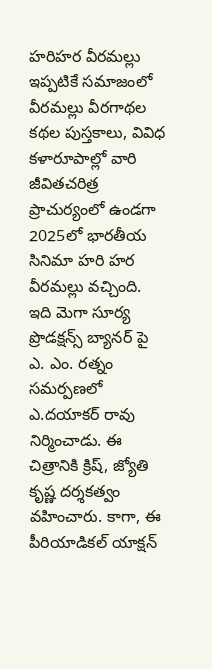హరిహర వీరమల్లు
ఇప్పటికే సమాజంలో వీరమల్లు వీరగాథల కథల పుస్తకాలు, వివిధ కళారూపాల్లో వారి జీవితచరిత్ర ప్రాచుర్యంలో ఉండగా 2025లో భారతీయ సినిమా హరి హర వీరమల్లు వచ్చింది. ఇది మెగా సూర్య ప్రొడక్షన్స్ బ్యానర్ పై ఎ. ఎం. రత్నం సమర్పణలో ఎ.దయాకర్ రావు నిర్మించాడు. ఈ చిత్రానికి క్రిష్, జ్యోతి కృష్ణ దర్శకత్వం వహించారు. కాగా, ఈ పీరియాడికల్ యాక్షన్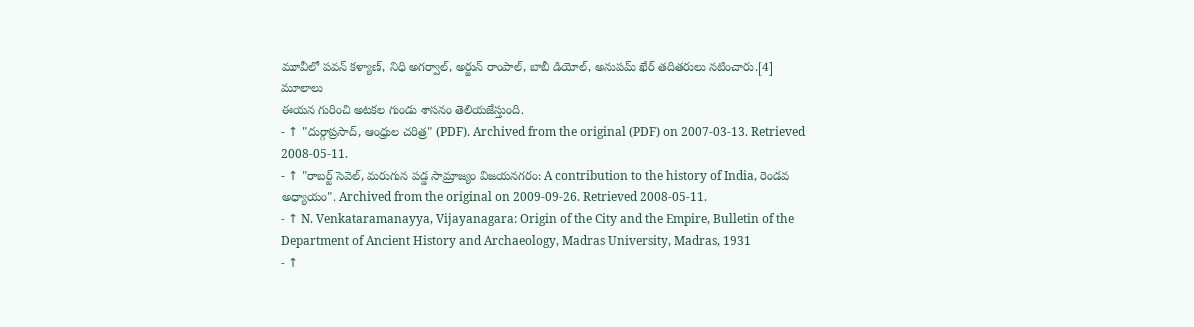మూవీలో పవన్ కళ్యాణ్, నిధి అగర్వాల్, అర్జున్ రాంపాల్, బాబీ డియోల్, అనుపమ్ ఖేర్ తదితరులు నటించారు.[4]
మూలాలు
ఈయన గురించి అటకల గుండు శాసనం తెలియజేస్తుంది.
- ↑ "దుర్గాప్రసాద్, ఆంధ్రుల చరిత్ర" (PDF). Archived from the original (PDF) on 2007-03-13. Retrieved 2008-05-11.
- ↑ "రాబర్ట్ సెవెల్, మరుగున పడ్డ సామ్రాజ్యం విజయనగరం: A contribution to the history of India, రెండవ అధ్యాయం". Archived from the original on 2009-09-26. Retrieved 2008-05-11.
- ↑ N. Venkataramanayya, Vijayanagara: Origin of the City and the Empire, Bulletin of the Department of Ancient History and Archaeology, Madras University, Madras, 1931
- ↑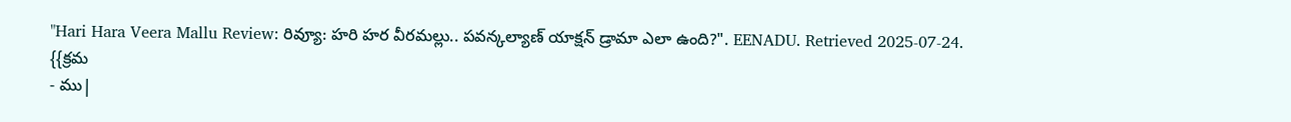"Hari Hara Veera Mallu Review: రివ్యూ: హరి హర వీరమల్లు.. పవన్కల్యాణ్ యాక్షన్ డ్రామా ఎలా ఉంది?". EENADU. Retrieved 2025-07-24.
{{క్రమ
- ము|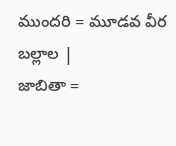ముందరి = మూడవ వీర బల్లాల |
జాబితా =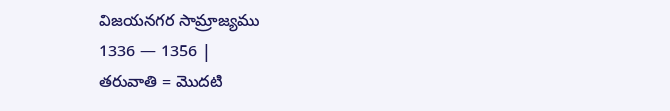విజయనగర సామ్రాజ్యము
1336 — 1356 |
తరువాతి = మొదటి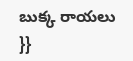బుక్క రాయలు
}}